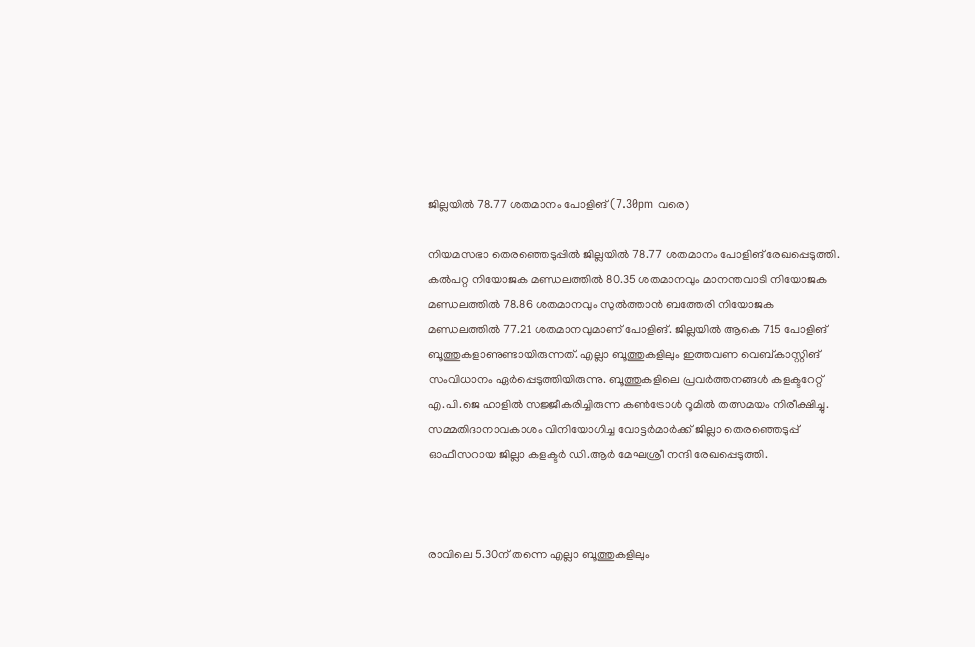ജില്ലയിൽ 78.77 ശതമാനം പോളിങ് (7.30pm വരെ)

നിയമസഭാ തെരഞ്ഞെടുപ്പിൽ ജില്ലയിൽ 78.77 ശതമാനം പോളിങ് രേഖപ്പെടുത്തി. കൽപറ്റ നിയോജക മണ്ഡലത്തിൽ 80.35 ശതമാനവും മാനന്തവാടി നിയോജക മണ്ഡലത്തിൽ 78.86 ശതമാനവും സുൽത്താൻ ബത്തേരി നിയോജക മണ്ഡലത്തിൽ 77.21 ശതമാനവുമാണ് പോളിങ്. ജില്ലയിൽ ആകെ 715 പോളിങ് ബൂത്തുകളാണുണ്ടായിരുന്നത്. എല്ലാ ബൂത്തുകളിലും ഇത്തവണ വെബ്‍കാസ്റ്റിങ് സംവിധാനം ഏർപ്പെടുത്തിയിരുന്നു. ബൂത്തുകളിലെ പ്രവർത്തനങ്ങൾ കളക്ടറേറ്റ് എ.പി.ജെ ഹാളിൽ സജ്ജീകരിച്ചിരുന്ന കൺട്രോൾ റൂമിൽ തത്സമയം നിരീക്ഷിച്ചു. സമ്മതിദാനാവകാശം വിനിയോഗിച്ച വോട്ടർമാർക്ക് ജില്ലാ തെരഞ്ഞെടുപ്പ് ഓഫീസറായ ജില്ലാ കളക്ടർ ഡി.ആർ മേഘശ്രീ നന്ദി രേഖപ്പെടുത്തി.



രാവിലെ 5.30ന് തന്നെ എല്ലാ ബൂത്തുകളിലും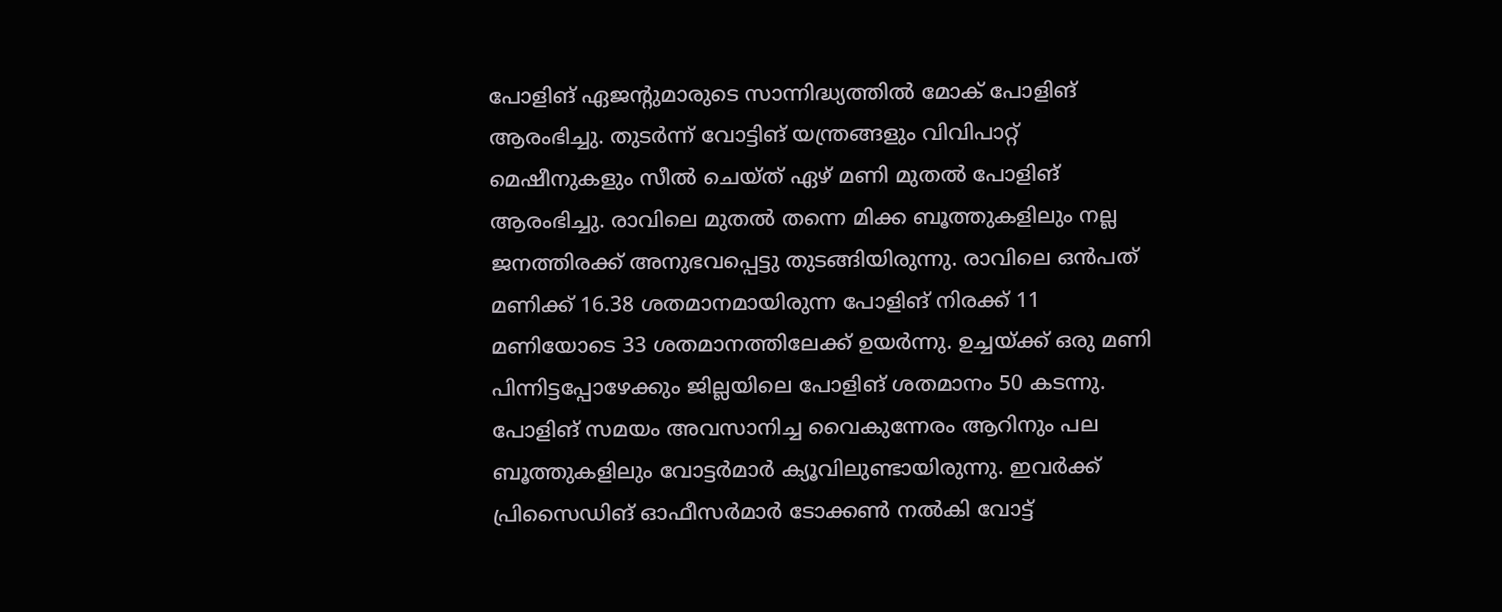പോളിങ് ഏജന്റുമാരുടെ സാന്നിദ്ധ്യത്തിൽ മോക് പോളിങ് ആരംഭിച്ചു. തുടർന്ന് വോട്ടിങ് യന്ത്രങ്ങളും വിവിപാറ്റ് മെഷീനുകളും സീൽ ചെയ്ത് ഏഴ് മണി മുതൽ പോളിങ് ആരംഭിച്ചു. രാവിലെ മുതൽ തന്നെ മിക്ക ബൂത്തുകളിലും നല്ല ജനത്തിരക്ക് അനുഭവപ്പെട്ടു തുടങ്ങിയിരുന്നു. രാവിലെ ഒൻപത് മണിക്ക് 16.38 ശതമാനമായിരുന്ന പോളിങ് നിരക്ക് 11 മണിയോടെ 33 ശതമാനത്തിലേക്ക് ഉയർന്നു. ഉച്ചയ്ക്ക് ഒരു മണി പിന്നിട്ടപ്പോഴേക്കും ജില്ലയിലെ പോളിങ് ശതമാനം 50 കടന്നു. പോളിങ് സമയം അവസാനിച്ച വൈകുന്നേരം ആറിനും പല ബൂത്തുകളിലും വോട്ടർമാർ ക്യൂവിലുണ്ടായിരുന്നു. ഇവർക്ക് പ്രിസൈഡിങ് ഓഫീസർമാർ ടോക്കൺ നൽകി വോട്ട്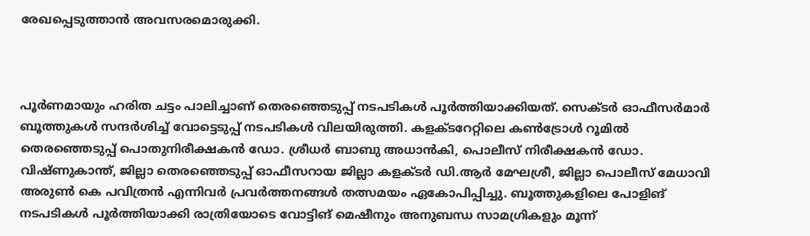രേഖപ്പെടുത്താൻ അവസരമൊരുക്കി.



പൂർണമായും ഹരിത ചട്ടം പാലിച്ചാണ് തെരഞ്ഞെടുപ്പ് നടപടികൾ പൂർത്തിയാക്കിയത്. സെക്ടർ ഓഫീസർമാർ ബൂത്തുകൾ സന്ദർശിച്ച് വോട്ടെടുപ്പ് നടപടികൾ വിലയിരുത്തി. കളക്ടറേറ്റിലെ കൺട്രോൾ റൂമിൽ തെരഞ്ഞെടുപ്പ് പൊതുനിരീക്ഷകന്‍ ഡോ. ശ്രീധര്‍ ബാബു അധാന്‍കി, പൊലീസ് നിരീക്ഷകന്‍ ഡോ. വിഷ്ണുകാന്ത്, ജില്ലാ തെരഞ്ഞെടുപ്പ് ഓഫീസറായ ജില്ലാ കളക്ടർ ഡി.ആർ മേഘശ്രീ, ജില്ലാ പൊലീസ് മേധാവി അരുൺ കെ പവിത്രൻ എന്നിവർ പ്രവർത്തനങ്ങൾ തത്സമയം ഏകോപിപ്പിച്ചു. ബൂത്തുകളിലെ പോളിങ് നടപടികൾ പൂർത്തിയാക്കി രാത്രിയോടെ വോട്ടിങ് മെഷീനും അനുബന്ധ സാമഗ്രികളും മൂന്ന്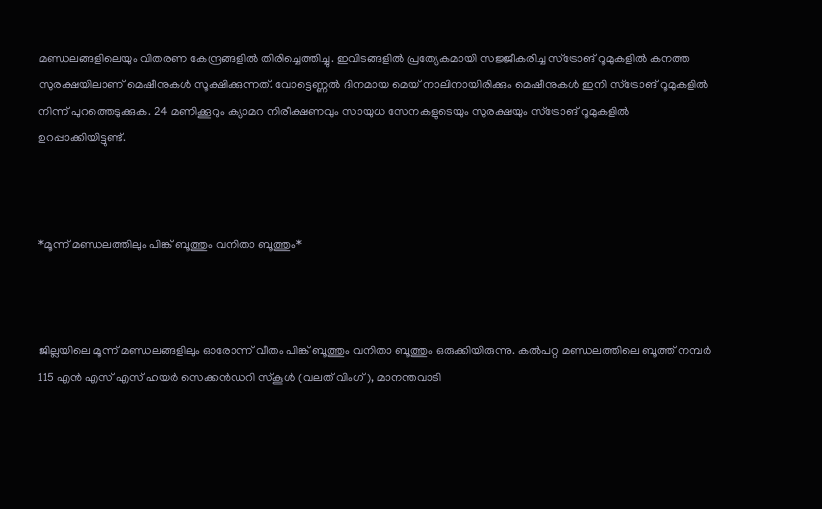മണ്ഡലങ്ങളിലെയും വിതരണ കേന്ദ്രങ്ങളിൽ തിരിച്ചെത്തിച്ചു. ഇവിടങ്ങളിൽ പ്രത്യേകമായി സജ്ജീകരിച്ച സ്ട്രോങ് റൂമുകളിൽ കനത്ത സുരക്ഷയിലാണ് മെഷീനുകൾ സൂക്ഷിക്കുന്നത്. വോട്ടെണ്ണൽ ദിനമായ മെയ് നാലിനായിരിക്കും മെഷീനുകൾ ഇനി സ്ട്രോങ് റൂമുകളിൽ നിന്ന് പുറത്തെടുക്കുക. 24 മണിക്കൂറും ക്യാമറ നിരീക്ഷണവും സായുധ സേനകളുടെയും സുരക്ഷയും സ്ട്രോങ് റൂമുകളിൽ ഉറപ്പാക്കിയിട്ടുണ്ട്.



*മൂന്ന് മണ്ഡലത്തിലും പിങ്ക് ബൂത്തും വനിതാ ബൂത്തും*



ജില്ലയിലെ മൂന്ന് മണ്ഡലങ്ങളിലും ഓരോന്ന് വീതം പിങ്ക് ബൂത്തും വനിതാ ബൂത്തും ഒരുക്കിയിരുന്നു. കൽപറ്റ മണ്ഡലത്തിലെ ബൂത്ത് നമ്പർ 115 എൻ എസ് എസ് ഹയർ സെക്കൻഡറി സ്കൂൾ (വലത് വിംഗ്), മാനന്തവാടി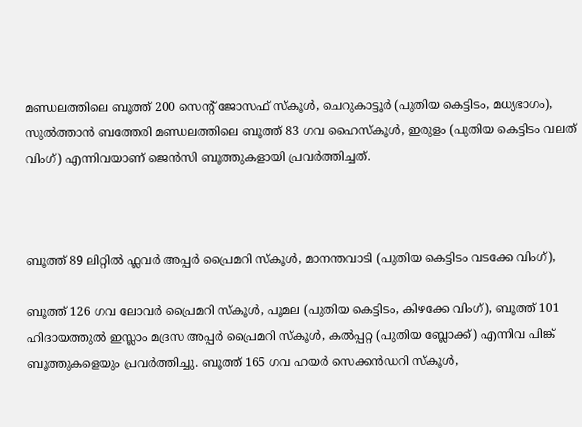മണ്ഡലത്തിലെ ബൂത്ത് 200 സെന്റ് ജോസഫ് സ്കൂൾ, ചെറുകാട്ടൂർ (പുതിയ കെട്ടിടം, മധ്യഭാഗം), സുൽത്താൻ ബത്തേരി മണ്ഡലത്തിലെ ബൂത്ത് 83 ഗവ ഹൈസ്കൂൾ, ഇരുളം (പുതിയ കെട്ടിടം വലത് വിംഗ്) എന്നിവയാണ് ജെൻസി ബൂത്തുകളായി പ്രവർത്തിച്ചത്.



ബൂത്ത് 89 ലിറ്റിൽ ഫ്ലവർ അപ്പർ പ്രൈമറി സ്കൂൾ, മാനന്തവാടി (പുതിയ കെട്ടിടം വടക്കേ വിംഗ്),

ബൂത്ത് 126 ഗവ ലോവർ പ്രൈമറി സ്കൂൾ, പൂമല (പുതിയ കെട്ടിടം, കിഴക്കേ വിംഗ്), ബൂത്ത് 101 ഹിദായത്തുൽ ഇസ്ലാം മദ്രസ അപ്പർ പ്രൈമറി സ്കൂൾ, കൽപ്പറ്റ (പുതിയ ബ്ലോക്ക്) എന്നിവ പിങ്ക് ബൂത്തുകളെയും പ്രവർത്തിച്ചു. ബൂത്ത് 165 ഗവ ഹയർ സെക്കൻഡറി സ്കൂൾ,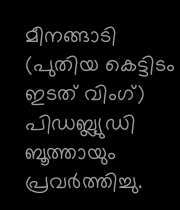മീനങ്ങാടി (പുതിയ കെട്ടിടം ഇടത് വിംഗ്) പിഡബ്ല്യുഡി ബൂത്തായും പ്രവർത്തിച്ചു.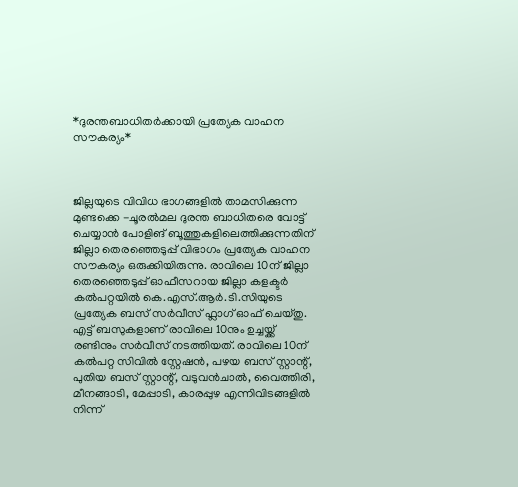*ദുരന്തബാധിതർക്കായി പ്രത്യേക വാഹന സൗകര്യം*



ജില്ലയുടെ വിവിധ ഭാഗങ്ങളിൽ താമസിക്കുന്ന മുണ്ടക്കെ -ചൂരല്‍മല ദുരന്ത ബാധിതരെ വോട്ട് ചെയ്യാന്‍ പോളിങ് ബൂത്തുകളിലെത്തിക്കുന്നതിന് ജില്ലാ തെരഞ്ഞെടുപ്പ് വിഭാഗം പ്രത്യേക വാഹന സൗകര്യം ഒരുക്കിയിരുന്നു. രാവിലെ 10ന് ജില്ലാ തെരഞ്ഞെടുപ്പ് ഓഫീസറായ ജില്ലാ കളക്ടർ കൽപറ്റയിൽ കെ.എസ്.ആർ.ടി.സിയുടെ പ്രത്യേക ബസ് സർവീസ് ഫ്ലാഗ് ഓഫ് ചെയ്തു. എട്ട് ബസുകളാണ് രാവിലെ 10നും ഉച്ചയ്ക്ക് രണ്ടിനും സര്‍വീസ് നടത്തിയത്. രാവിലെ 10ന് കല്‍പറ്റ സിവില്‍ സ്റ്റേഷന്‍, പഴയ ബസ് സ്റ്റാന്റ്, പുതിയ ബസ് സ്റ്റാന്റ്, വടുവന്‍ചാല്‍, വൈത്തിരി, മീനങ്ങാടി, മേപ്പാടി, കാരപ്പുഴ എന്നിവിടങ്ങളില്‍ നിന്ന്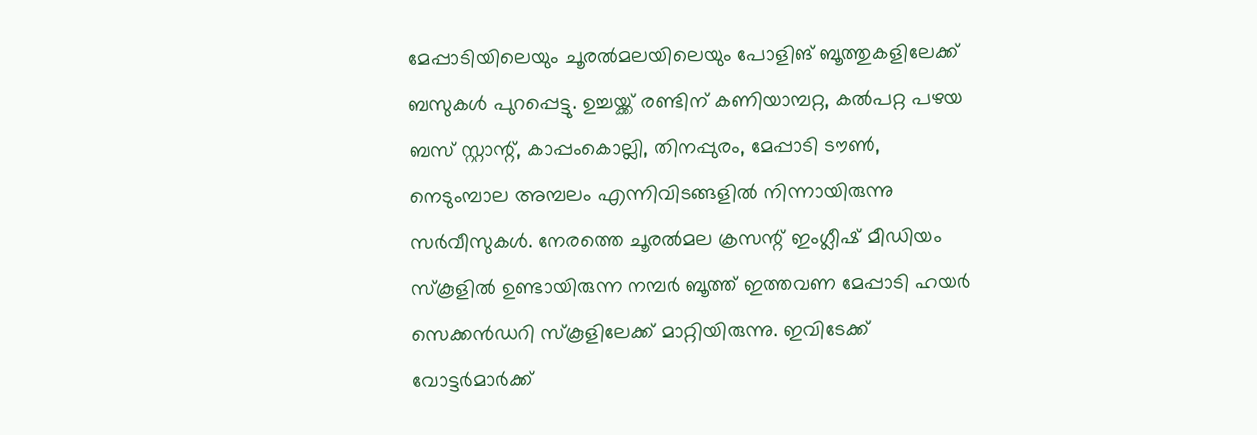മേപ്പാടിയിലെയും ചൂരല്‍മലയിലെയും പോളിങ് ബൂത്തുകളിലേക്ക് ബസുകള്‍ പുറപ്പെട്ടു. ഉച്ചയ്ക്ക് രണ്ടിന് കണിയാമ്പറ്റ, കല്‍പറ്റ പഴയ ബസ് സ്റ്റാന്റ്, കാപ്പംകൊല്ലി, തിനപ്പുരം, മേപ്പാടി ടൗണ്‍, നെടുംമ്പാല അമ്പലം എന്നിവിടങ്ങളില്‍ നിന്നായിരുന്നു സർവീസുകൾ. നേരത്തെ ചൂരല്‍മല ക്രസന്റ് ഇംഗ്ലീഷ് മീഡിയം സ്‌കൂളില്‍ ഉണ്ടായിരുന്ന നമ്പര്‍ ബൂത്ത് ഇത്തവണ മേപ്പാടി ഹയര്‍ സെക്കന്‍ഡറി സ്‌കൂളിലേക്ക് മാറ്റിയിരുന്നു. ഇവിടേക്ക് വോട്ടർമാർക്ക്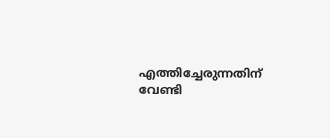എത്തിച്ചേരുന്നതിന് വേണ്ടി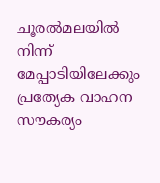ചൂരല്‍മലയില്‍ നിന്ന് മേപ്പാടിയിലേക്കും പ്രത്യേക വാഹന സൗകര്യം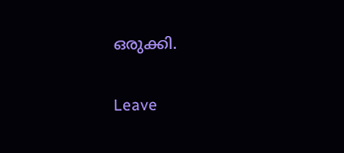ഒരുക്കി.

Leave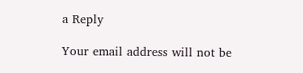a Reply

Your email address will not be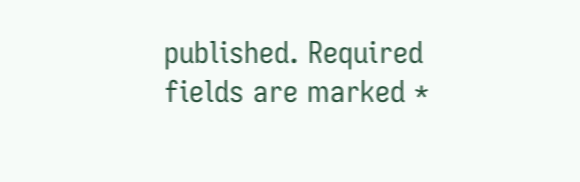published. Required fields are marked *